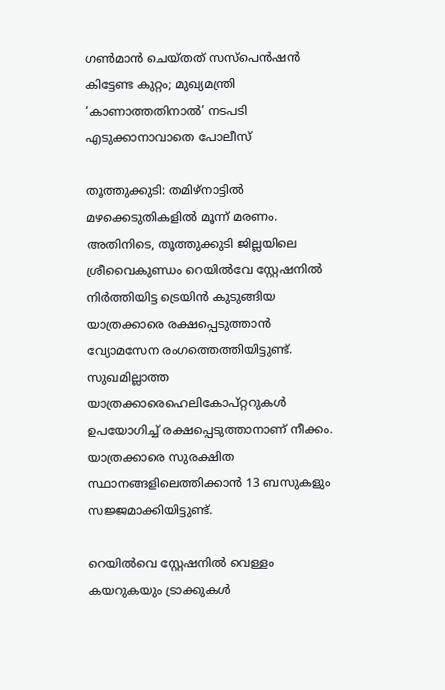ഗൺമാൻ ചെയ്തത് സസ്പെൻഷൻ കിട്ടേണ്ട കുറ്റം; മുഖ്യമന്ത്രി ‘കാണാത്തതിനാൽ’ നടപടി എടുക്കാനാവാതെ പോലീസ്

തൂത്തുക്കുടി: തമിഴ്നാട്ടില്‍ മഴക്കെടുതികളില്‍ മൂന്ന് മരണം. അതിനിടെ, തൂത്തുക്കുടി ജില്ലയിലെ ശ്രീവൈകുണ്ഡം റെയില്‍വേ സ്റ്റേഷനില്‍ നിര്‍ത്തിയിട്ട ട്രെയിന്‍ കുടുങ്ങിയ യാത്രക്കാരെ രക്ഷപ്പെടുത്താന്‍ വ്യോമസേന രംഗത്തെത്തിയിട്ടുണ്ട്. സുഖമില്ലാത്ത യാത്രക്കാരെഹെലികോപ്റ്ററുകള്‍ ഉപയോഗിച്ച് രക്ഷപ്പെടുത്താനാണ് നീക്കം. യാത്രക്കാരെ സുരക്ഷിത സ്ഥാനങ്ങളിലെത്തിക്കാന്‍ 13 ബസുകളും സജ്ജമാക്കിയിട്ടുണ്ട്.

റെയില്‍വെ സ്റ്റേഷനില്‍ വെള്ളം കയറുകയും ട്രാക്കുകള്‍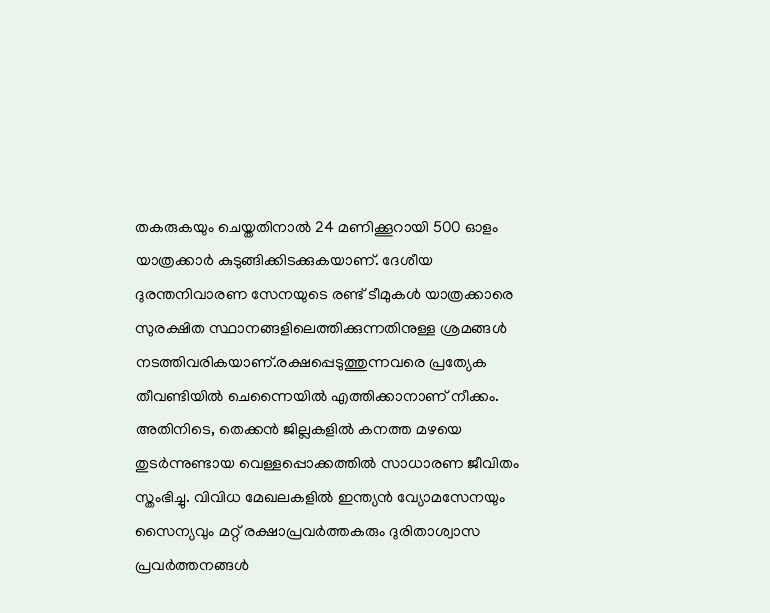തകരുകയും ചെയ്തതിനാല്‍ 24 മണിക്കൂറായി 500 ഓളം യാത്രക്കാര്‍ കുടുങ്ങിക്കിടക്കുകയാണ്. ദേശീയ ദുരന്തനിവാരണ സേനയുടെ രണ്ട് ടീമുകള്‍ യാത്രക്കാരെ സുരക്ഷിത സ്ഥാനങ്ങളിലെത്തിക്കുന്നതിനുള്ള ശ്രമങ്ങള്‍ നടത്തിവരികയാണ്.രക്ഷപ്പെടുത്തുന്നവരെ പ്രത്യേക തീവണ്ടിയില്‍ ചെന്നൈയില്‍ എത്തിക്കാനാണ് നീക്കം.
അതിനിടെ, തെക്കന്‍ ജില്ലകളില്‍ കനത്ത മഴയെ തുടര്‍ന്നുണ്ടായ വെള്ളപ്പൊക്കത്തില്‍ സാധാരണ ജീവിതം സ്തംഭിച്ചു. വിവിധ മേഖലകളില്‍ ഇന്ത്യന്‍ വ്യോമസേനയും സൈന്യവും മറ്റ് രക്ഷാപ്രവര്‍ത്തകരും ദുരിതാശ്വാസ പ്രവര്‍ത്തനങ്ങള്‍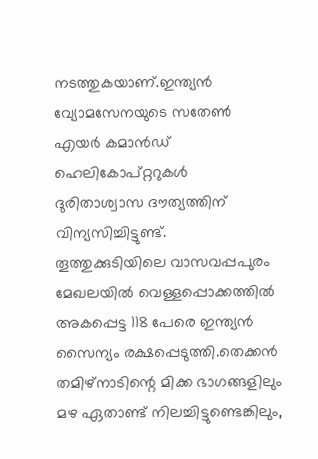നടത്തുകയാണ്.ഇന്ത്യന്‍ വ്യോമസേനയുടെ സതേണ്‍ എയര്‍ കമാന്‍ഡ് ഹെലികോപ്റ്ററുകള്‍ ദുരിതാശ്വാസ ദൗത്യത്തിന് വിന്യസിച്ചിട്ടുണ്ട്. തൂത്തുക്കുടിയിലെ വാസവപ്പപുരം മേഖലയില്‍ വെള്ളപ്പൊക്കത്തില്‍ അകപ്പെട്ട 118 പേരെ ഇന്ത്യന്‍ സൈന്യം രക്ഷപ്പെടുത്തി.തെക്കന്‍ തമിഴ്നാടിന്റെ മിക്ക ഭാഗങ്ങളിലും മഴ ഏതാണ്ട് നിലച്ചിട്ടുണ്ടെങ്കിലും,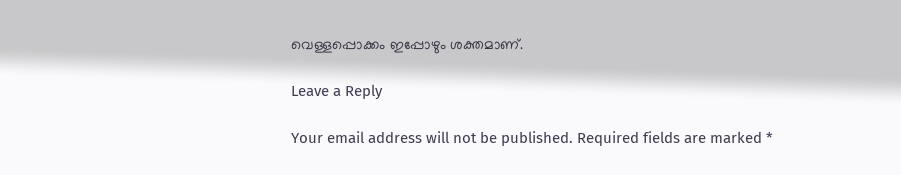വെള്ളപ്പൊക്കം ഇപ്പോഴും ശക്തമാണ്.

Leave a Reply

Your email address will not be published. Required fields are marked *